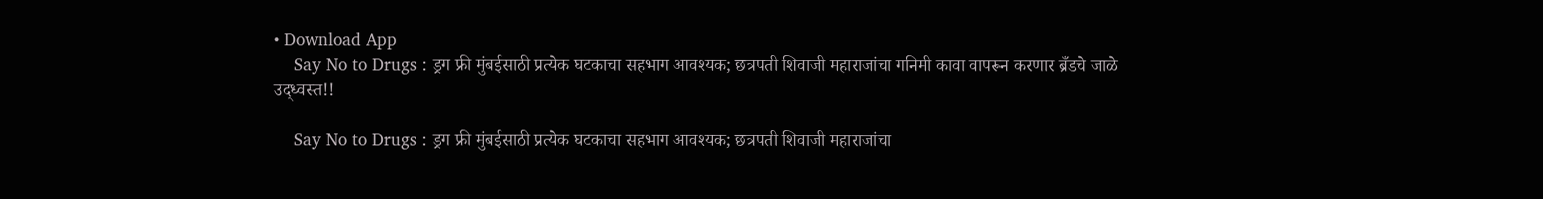• Download App
    Say No to Drugs : ड्रग फ्री मुंबईसाठी प्रत्येक घटकाचा सहभाग आवश्यक; छत्रपती शिवाजी महाराजांचा गनिमी कावा वापरून करणार ब्रँडचे जाळे उद्ध्वस्त!!

    Say No to Drugs : ड्रग फ्री मुंबईसाठी प्रत्येक घटकाचा सहभाग आवश्यक; छत्रपती शिवाजी महाराजांचा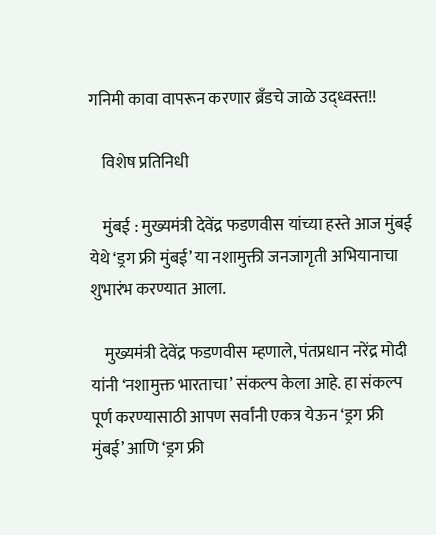गनिमी कावा वापरून करणार ब्रँडचे जाळे उद्ध्वस्त!!

    विशेष प्रतिनिधी

    मुंबई : मुख्यमंत्री देवेंद्र फडणवीस यांच्या हस्ते आज मुंबई येथे ‘ड्रग फ्री मुंबई’ या नशामुक्ती जनजागृती अभियानाचा शुभारंभ करण्यात आला.

    मुख्यमंत्री देवेंद्र फडणवीस म्हणाले, पंतप्रधान नरेंद्र मोदी यांनी ‘नशामुक्त भारताचा’ संकल्प केला आहे. हा संकल्प पूर्ण करण्यासाठी आपण सर्वांनी एकत्र येऊन ‘ड्रग फ्री मुंबई’ आणि ‘ड्रग फ्री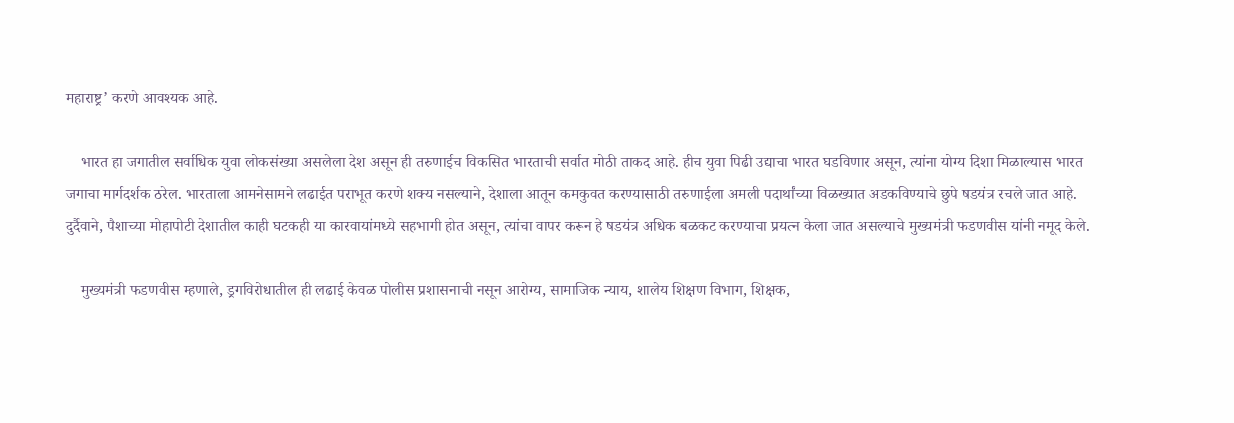महाराष्ट्र’ करणे आवश्यक आहे.

    भारत हा जगातील सर्वाधिक युवा लोकसंख्या असलेला देश असून ही तरुणाईच विकसित भारताची सर्वात मोठी ताकद आहे. हीच युवा पिढी उद्याचा भारत घडविणार असून, त्यांना योग्य दिशा मिळाल्यास भारत जगाचा मार्गदर्शक ठरेल. भारताला आमनेसामने लढाईत पराभूत करणे शक्य नसल्याने, देशाला आतून कमकुवत करण्यासाठी तरुणाईला अमली पदार्थांच्या विळख्यात अडकविण्याचे छुपे षडयंत्र रचले जात आहे. दुर्दैवाने, पैशाच्या मोहापोटी देशातील काही घटकही या कारवायांमध्ये सहभागी होत असून, त्यांचा वापर करून हे षडयंत्र अधिक बळकट करण्याचा प्रयत्न केला जात असल्याचे मुख्यमंत्री फडणवीस यांनी नमूद केले.

    मुख्यमंत्री फडणवीस म्हणाले, ड्रगविरोधातील ही लढाई केवळ पोलीस प्रशासनाची नसून आरोग्य, सामाजिक न्याय, शालेय शिक्षण विभाग, शिक्षक,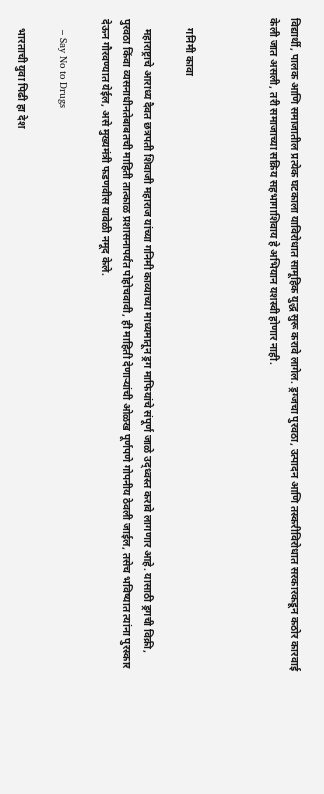विद्यार्थी, पालक आणि समाजातील प्रत्येक घटकाला याविरोधात सामूहिक युद्ध सुरू करावे लागेल. ड्रग्जचा पुरवठा, उत्पादन आणि तस्करीविरोधात सरकारकडून कठोर कारवाई केली जात असली, तरी समाजाच्या सक्रिय सहभागाशिवाय हे अभियान यशस्वी होणार नाही.



    गनिमी कावा

    महाराष्ट्राचे आराध्य दैवत छत्रपती शिवाजी महाराज यांच्या गनिमी काव्याच्या माध्यमातून ड्रग माफियांचे संपूर्ण जाळे उद्ध्वस्त करावे लागणार आहे. यासाठी ड्रगची विक्री, पुरवठा किंवा व्यसनाधीनतेबाबतची माहिती तात्काळ प्रशासनापर्यंत पोहोचवावी, ही माहिती देणाऱ्यांची ओळख पूर्णपणे गोपनीय ठेवली जाईल, तसेच भविष्यात त्यांना पुरस्कार देऊन गौरवण्यात येईल, असे मुख्यमंत्री फडणवीस यावेळी नमूद केले.

    – Say No to Drugs

    भारताची युवा पिढी हा देश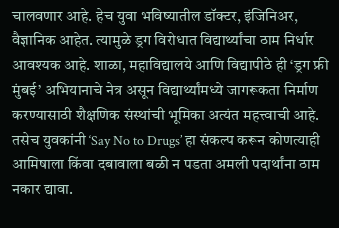चालवणार आहे. हेच युवा भविष्यातील डॉक्टर, इंजिनिअर, वैज्ञानिक आहेत. त्यामुळे ड्रग विरोधात विद्यार्थ्यांचा ठाम निर्धार आवश्यक आहे. शाळा, महाविद्यालये आणि विद्यापीठे ही ‘ड्रग फ्री मुंबई’ अभियानाचे नेत्र असून विद्यार्थ्यांमध्ये जागरूकता निर्माण करण्यासाठी शैक्षणिक संस्थांची भूमिका अत्यंत महत्त्वाची आहे. तसेच युवकांनी ‘Say No to Drugs’ हा संकल्प करून कोणत्याही आमिषाला किंवा दबावाला बळी न पडता अमली पदार्थांना ठाम नकार द्यावा.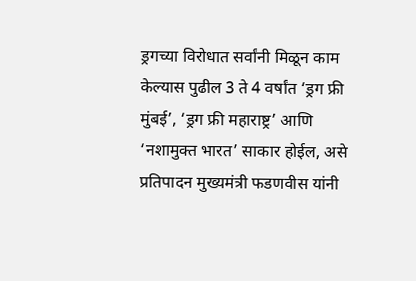ड्रगच्या विरोधात सर्वांनी मिळून काम केल्यास पुढील 3 ते 4 वर्षांत ‘ड्रग फ्री मुंबई’, ‘ड्रग फ्री महाराष्ट्र’ आणि ‘नशामुक्त भारत’ साकार होईल, असे प्रतिपादन मुख्यमंत्री फडणवीस यांनी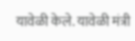यावेळी केले. यावेळी मंत्री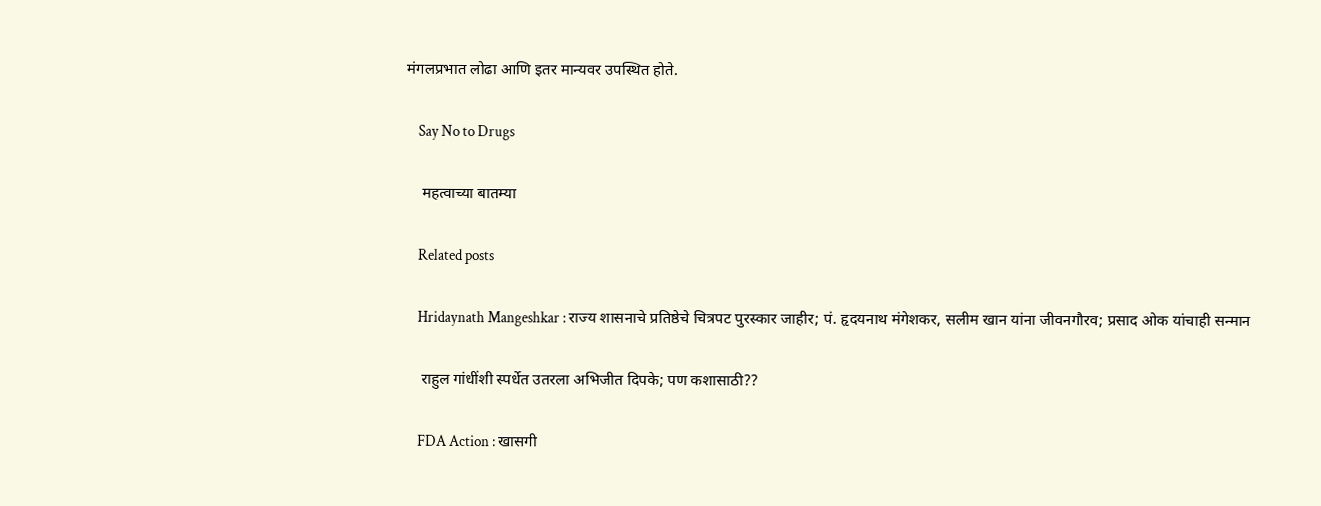मंगलप्रभात लोढा आणि इतर मान्यवर उपस्थित होते.

    Say No to Drugs

    महत्वाच्या बातम्या

    Related posts

    Hridaynath Mangeshkar : राज्य शासनाचे प्रतिष्ठेचे चित्रपट पुरस्कार जाहीर; पं. हृदयनाथ मंगेशकर, सलीम खान यांना जीवनगौरव; प्रसाद ओक यांचाही सन्मान

    राहुल गांधींशी स्पर्धेत उतरला अभिजीत दिपके; पण कशासाठी??

    FDA Action : खासगी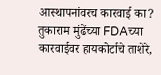आस्थापनांवरच कारवाई का? तुकाराम मुंढेंच्या FDAच्या कारवाईवर हायकोर्टाचे ताशेरे,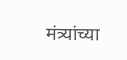मंत्र्यांच्या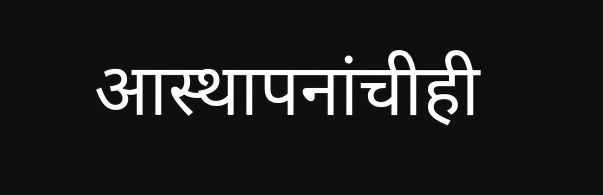आस्थापनांचीही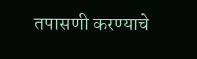तपासणी करण्याचे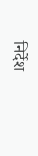निर्देश